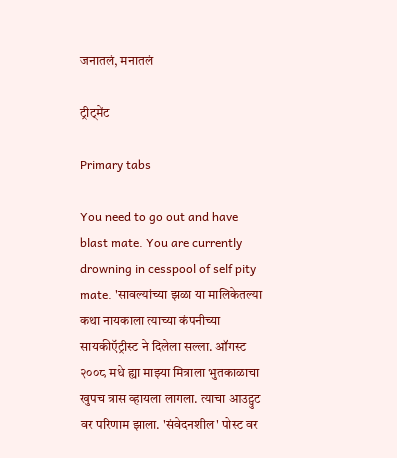जनातलं, मनातलं

ट्रीट्मेंट

Primary tabs

You need to go out and have blast mate. You are currently drowning in cesspool of self pity mate. 'सावल्यांच्या झळा या मालिकेतल्या कथा नायकाला त्याच्या कंपनीच्या सायकीऍट्रीस्ट ने दिलेला सल्ला. ऑगस्ट २००८ मधे ह्या माझ्या मित्राला भुतकाळाचा खुपच त्रास व्हायला लागला. त्याचा आउट्पुट वर परिणाम झाला. 'संवेदनशील' पोस्ट वर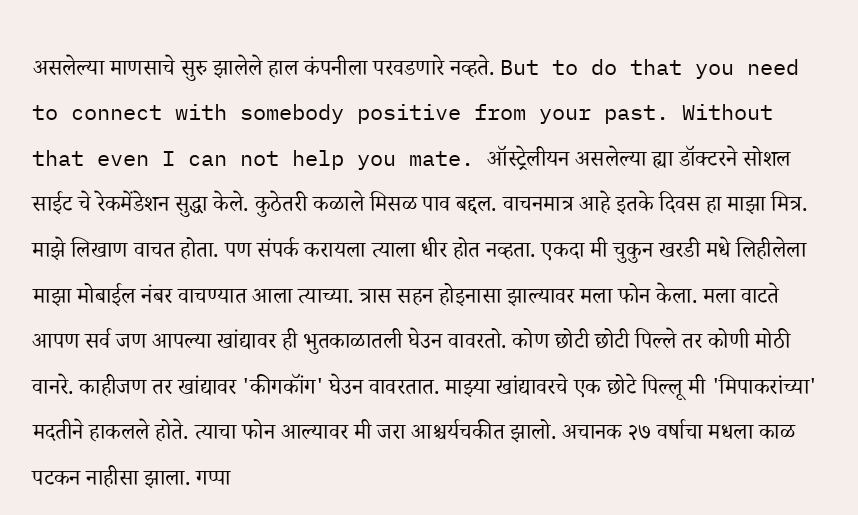असलेल्या माणसाचे सुरु झालेले हाल कंपनीला परवडणारे नव्हते. But to do that you need to connect with somebody positive from your past. Without that even I can not help you mate. ऑस्ट्रेलीयन असलेल्या ह्या डॉक्टरने सोशल साईट चे रेकमेंडेशन सुद्धा केले. कुठेतरी कळाले मिसळ पाव बद्दल. वाचनमात्र आहे इतके दिवस हा माझा मित्र. माझे लिखाण वाचत होता. पण संपर्क करायला त्याला धीर होत नव्हता. एकदा मी चुकुन खरडी मधे लिहीलेला माझा मोबाईल नंबर वाचण्यात आला त्याच्या. त्रास सहन होइनासा झाल्यावर मला फोन केला. मला वाटते आपण सर्व जण आपल्या खांद्यावर ही भुतकाळातली घेउन वावरतो. कोण छोटी छोटी पिल्ले तर कोणी मोठी वानरे. काहीजण तर खांद्यावर 'कीगकॉंग' घेउन वावरतात. माझ्या खांद्यावरचे एक छोटे पिल्लू मी 'मिपाकरांच्या' मदतीने हाकलले होते. त्याचा फोन आल्यावर मी जरा आश्चर्यचकीत झालो. अचानक २७ वर्षाचा मधला काळ पटकन नाहीसा झाला. गप्पा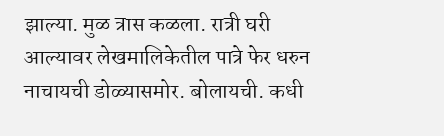झाल्या. मुळ त्रास कळला. रात्री घरी आल्यावर लेखमालिकेतील पात्रे फेर धरुन नाचायची डोळ्यासमोर. बोलायची. कधी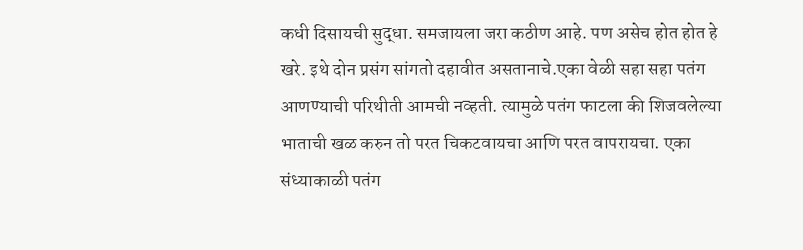कधी दिसायची सुद्धा. समजायला जरा कठीण आहे. पण असेच होत होत हे खरे. इथे दोन प्रसंग सांगतो दहावीत असतानाचे.एका वेळी सहा सहा पतंग आणण्याची परिथीती आमची नव्हती. त्यामुळे पतंग फाटला की शिजवलेल्या भाताची खळ करुन तो परत चिकटवायचा आणि परत वापरायचा. एका संध्याकाळी पतंग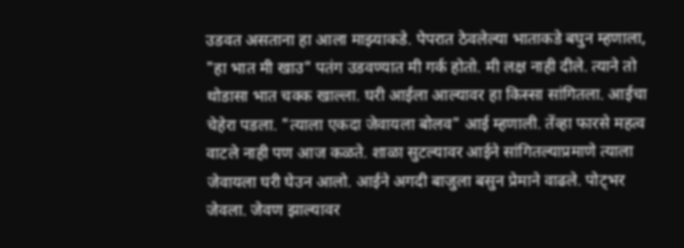उडवत असताना हा आला माझ्याकडे. पेपरात ठेवलेल्या भाताकडे बघुन म्हणाला, "हा भात मी खाउ" पतंग उडवण्यात मी गर्क होतो. मी लक्ष नाही दीले. त्याने तो थोडासा भात चक्क खाल्ला. घरी आईला आल्यावर हा किस्सा सांगितला. आईचा चेहेरा पडला. "त्याला एकदा जेवायला बोलव" आई म्हणाली. तेंव्हा फारसे महत्व वाटले नाही पण आज कळते. शाळा सुटल्यावर आईने सांगितल्याप्रमाणे त्याला जेवायला घरी घेउन आलो. आईने अगदी बाजुला बसुन प्रेमाने वाढले. पोट्भर जेवला. जेवण झाल्यावर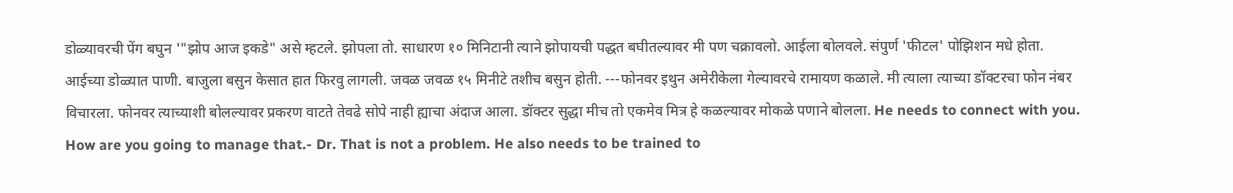डोळ्यावरची पेंग बघुन '"झोप आज इकडे" असे म्हटले. झोपला तो. साधारण १० मिनिटानी त्याने झोपायची पद्धत बघीतल्यावर मी पण चक्रावलो. आईला बोलवले. संपुर्ण 'फीटल' पोझिशन मधे होता. आईच्या डोळ्यात पाणी. बाजुला बसुन केसात हात फिरवु लागली. जवळ जवळ १५ मिनीटे तशीच बसुन होती. ---फोनवर इथुन अमेरीकेला गेल्यावरचे रामायण कळाले. मी त्याला त्याच्या डॉक्टरचा फोन नंबर विचारला. फोनवर त्याच्याशी बोलल्यावर प्रकरण वाटते तेवढे सोपे नाही ह्याचा अंदाज आला. डॉक्टर सुद्धा मीच तो एकमेव मित्र हे कळल्यावर मोकळे पणाने बोलला. He needs to connect with you. How are you going to manage that.- Dr. That is not a problem. He also needs to be trained to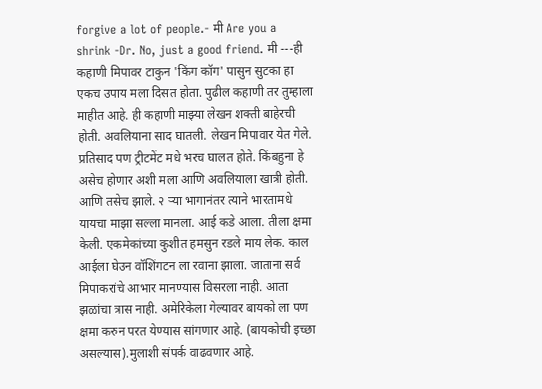forgive a lot of people.- मी Are you a shrink -Dr. No, just a good friend. मी ---ही कहाणी मिपावर टाकुन 'किंग कॉग' पासुन सुटका हा एकच उपाय मला दिसत होता. पुढील कहाणी तर तुम्हाला माहीत आहे. ही कहाणी माझ्या लेखन शक्ती बाहेरची होती. अवलियाना साद घातली. लेखन मिपावार येत गेले. प्रतिसाद पण ट्रीटमेंट मधे भरच घालत होते. किंबहुना हे असेच होणार अशी मला आणि अवलियाला खात्री होती. आणि तसेच झाले. २ र्‍या भागानंतर त्याने भारतामधे यायचा माझा सल्ला मानला. आई कडे आला. तीला क्षमा केली. एकमेकांच्या कुशीत हमसुन रडले माय लेक. काल आईला घेउन वॉशिंगटन ला रवाना झाला. जाताना सर्व मिपाकरांचे आभार मानण्यास विसरला नाही. आता झळांचा त्रास नाही. अमेरिकेला गेल्यावर बायको ला पण क्षमा करुन परत येण्यास सांगणार आहे. (बायकोची इच्छा असल्यास).मुलाशी संपर्क वाढवणार आहे.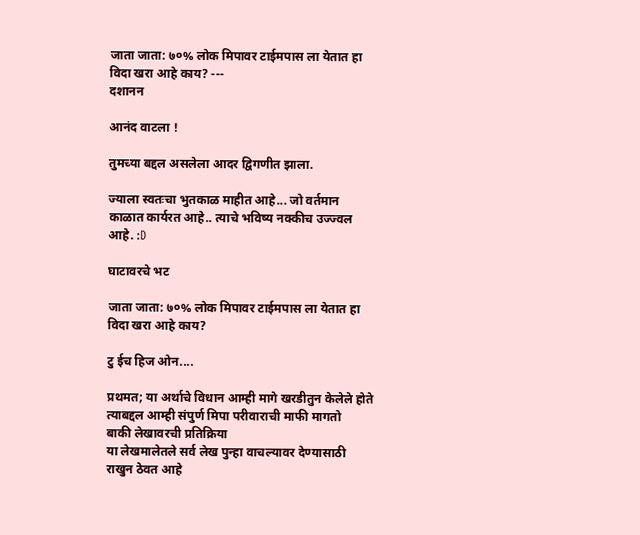जाता जाता: ७०% लोक मिपावर टाईमपास ला येतात हा विदा खरा आहे काय? ---
दशानन

आनंद वाटला !

तुमच्या बद्दल असलेला आदर द्विगणीत झाला.

ज्याला स्वतःचा भुतकाळ माहीत आहे... जो वर्तमान काळात कार्यरत आहे.. त्याचे भविष्य नक्कीच उज्ज्वल आहे. :D

घाटावरचे भट

जाता जाता: ७०% लोक मिपावर टाईमपास ला येतात हा विदा खरा आहे काय?

टु ईच हिज ओन....

प्रथमत; या अर्थाचे विधान आम्ही मागे खरडीतुन केलेले होते
त्याबद्दल आम्ही संपुर्ण मिपा परीवाराची माफी मागतो
बाकी लेखावरची प्रतिक्रिया
या लेखमालेतले सर्व लेख पुन्हा वाचल्यावर देण्यासाठी राखुन ठेवत आहे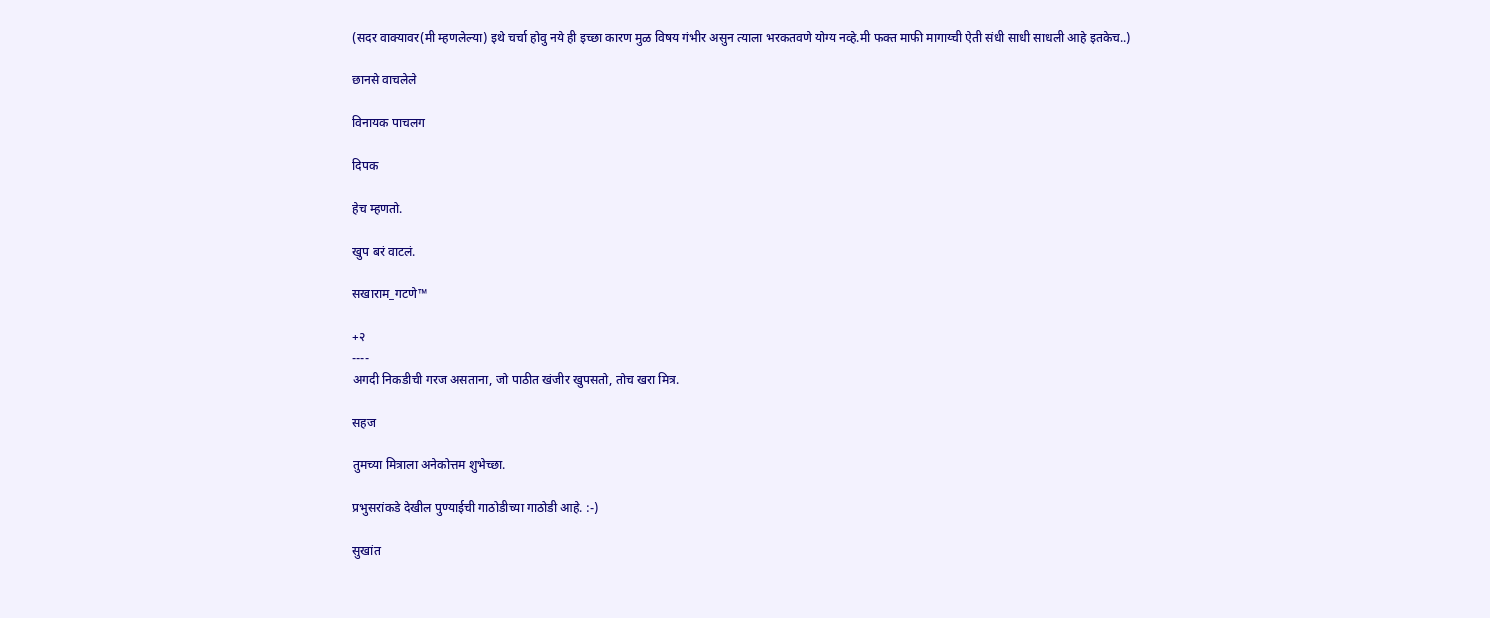(सदर वाक्यावर(मी म्हणलेल्या) इथे चर्चा होवु नये ही इच्छा कारण मुळ विषय गंभीर असुन त्याला भरकतवणे योग्य नव्हे.मी फक्त माफी मागाय्ची ऐती संधी साधी साधली आहे इतकेच..)

छानसे वाचलेले

विनायक पाचलग

दिपक

हेच म्हणतो.

खुप बरं वाटलं.

सखाराम_गटणे™

+२
----
अगदी निकडीची गरज असताना, जो पाठीत खंजीर खुपसतो, तोच खरा मित्र.

सहज

तुमच्या मित्राला अनेकोत्तम शुभेच्छा.

प्रभुसरांकडे देखील पुण्याईची गाठोडीच्या गाठोडी आहे. :-)

सुखांत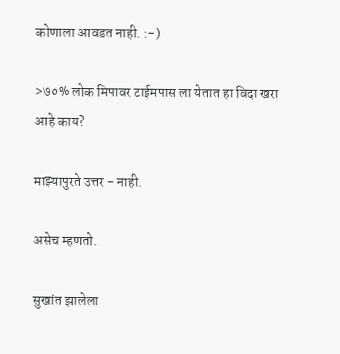कोणाला आवडत नाही. :-)

>७०% लोक मिपावर टाईमपास ला येतात हा विदा खरा आहे काय?

माझ्यापुरते उत्तर - नाही.

असेच म्हणतो.

सुखांत झालेला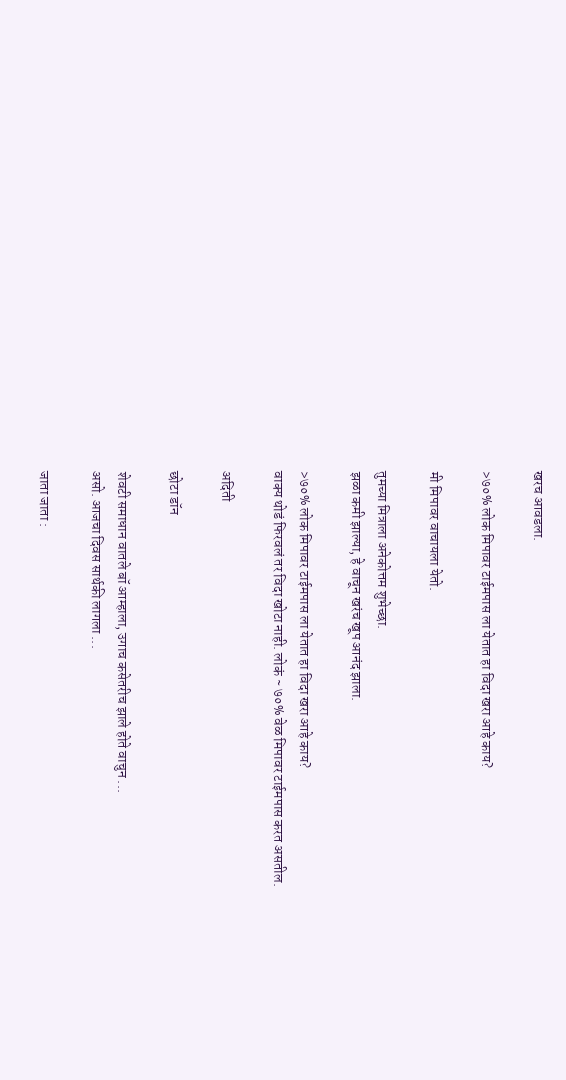खरच आवडला.

>७०% लोक मिपावर टाईमपास ला येतात हा विदा खरा आहे काय?

मी मिपावर वाचायला येतो.

तुमच्या मित्राला अनेकोत्तम शुभेच्छा.
झळा कमी झाल्या, हे वाचून खरंच खूप आनंद झाला.

>७०% लोक मिपावर टाईमपास ला येतात हा विदा खरा आहे काय?
वाक्य थोडं फिरवलं तर विदा खोटा नाही. लोकं ~ ७०% वेळ मिपावर टाईमपास करत असतील.

अदिती

छोटा डॉन

शेवटी समाधान वातले बॉ आम्हाला, उगाच कसेतरीच झाले होते वाचुन ...
असो. आजचा दिवस सार्थकी लागला ...

जाता जाता :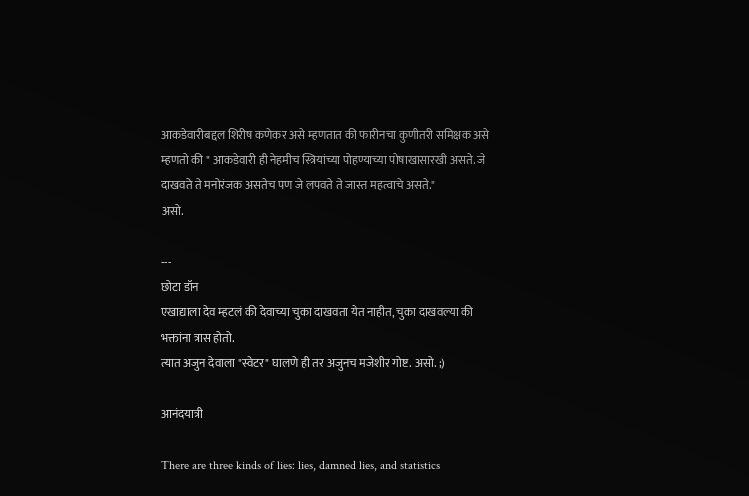आकडेवारीबद्दल शिरीष कणेकर असे म्हणतात की फारीनचा कुणीतरी समिक्षक असे म्हणतो की " आकडेवारी ही नेहमीच स्त्रियांच्या पोहण्याच्या पोषाखासारखी असते. जे दाखवते ते मनोरंजक असतेच पण जे लपवते ते जास्त महत्वाचे असते."
असो.

---
छोटा डॉन
एखाद्याला देव म्हटलं की देवाच्या चुका दाखवता येत नाहीत, चुका दाखवल्या की भक्तांना त्रास होतो.
त्यात अजुन देवाला "स्वेटर" घालणे ही तर अजुनच मजेशीर गोष्ट. असो. ;)

आनंदयात्री

There are three kinds of lies: lies, damned lies, and statistics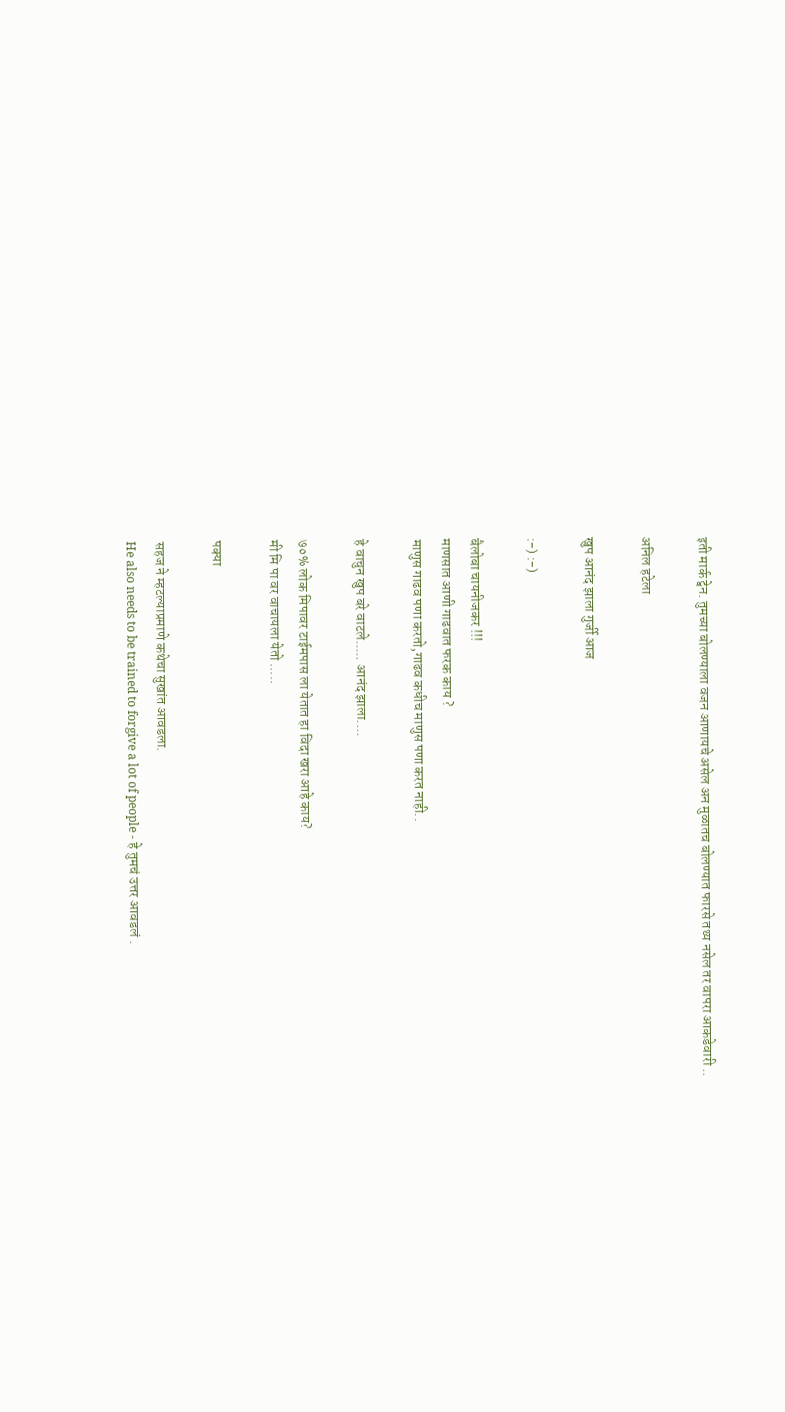इती मार्क ट्वेन. तुमच्या बोलण्याला वजन आणायचे असेल अन मुळातच बोलण्यात फारसे तथ्य नसेल तर वापरा आकडेवारी ..

अनिल हटेला

खुप आनंद झाला गुर्जी आज

:-) :-)

बैलोबा चायनीजकर !!!
माणसात आणी गाढवात फरक काय ?
माणुस गाढव पणा करतो,गाढव कधीच माणुस पणा करत नाही..

हे वाचुन खुप बरे वाटले..... आनंद झाला....

७०% लोक मिपावर टाईमपास ला येतात हा विदा खरा आहे काय?
मी मि पा वर वाचायला येतो .....

पक्या

सहज ने म्हटल्याप्रमाणे कथेचा सुखांत आवडला.
He also needs to be trained to forgive a lot of people - हे तुमचं उत्तर आवडलं .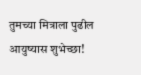तुमच्या मित्राला पुढील आयुष्यास शुभेच्छा!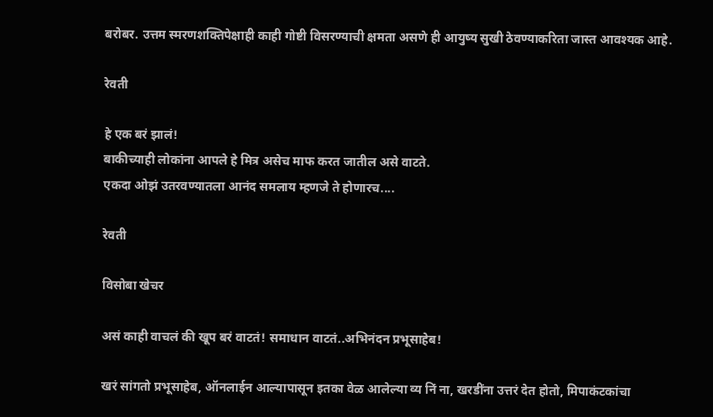बरोबर. उत्तम स्मरणशक्तिपेक्षाही काही गोष्टी विसरण्याची क्षमता असणे ही आयुष्य सुखी ठेवण्याकरिता जास्त आवश्यक आहे.

रेवती

हे एक बरं झालं!
बाकीच्याही लोकांना आपले हे मित्र असेच माफ करत जातील असे वाटते.
एकदा ओझं उतरवण्यातला आनंद समलाय म्हणजे ते होणारच....

रेवती

विसोबा खेचर

असं काही वाचलं की खूप बरं वाटतं! समाधान वाटतं..अभिनंदन प्रभूसाहेब!

खरं सांगतो प्रभूसाहेब, ऑनलाईन आल्यापासून इतका वेळ आलेल्या व्य निं ना, खरडींना उत्तरं देत होतो, मिपाकंटकांचा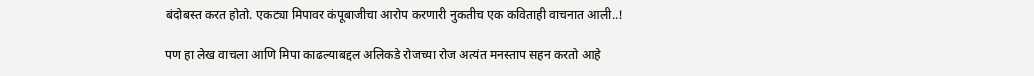बंदोबस्त करत होतो. एकट्या मिपावर कंपूबाजीचा आरोप करणारी नुकतीच एक कविताही वाचनात आली..!

पण हा लेख वाचला आणि मिपा काढल्याबद्दल अलिकडे रोजच्या रोज अत्यंत मनस्ताप सहन करतो आहे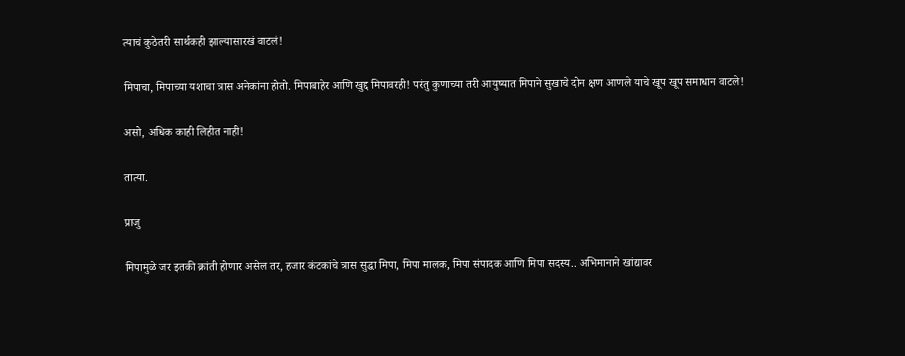त्याचं कुठेतरी सार्थकही झाल्यासारखं वाटलं!

मिपाचा, मिपाच्या यशाचा त्रास अनेकांना होतो. मिपाबाहेर आणि खुद्द मिपावरही! परंतु कुणाच्या तरी आयुष्यात मिपाने सुखाचे दोन क्षण आणले याचे खूप खूप समाधान वाटले!

असो, अधिक काही लिहीत नाही!

तात्या.

प्राजु

मिपामुळे जर इतकी क्रांती होणार असेल तर, हजार कंटकांचे त्रास सुद्धा मिपा, मिपा मालक, मिपा संपादक आणि मिपा सदस्य.. अभिमानाने खांद्यावर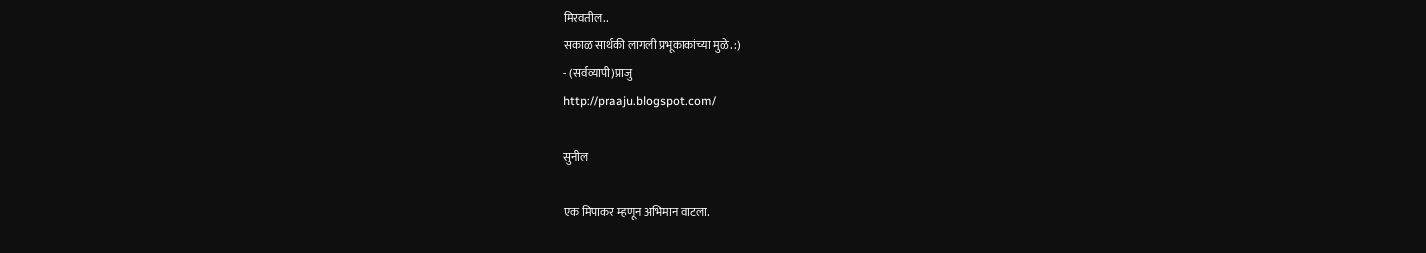मिरवतील..
सकाळ सार्थकी लागली प्रभूकाकांच्या मुळे. :)
- (सर्वव्यापी)प्राजु
http://praaju.blogspot.com/

सुनील

एक मिपाकर म्हणून अभिमान वाटला.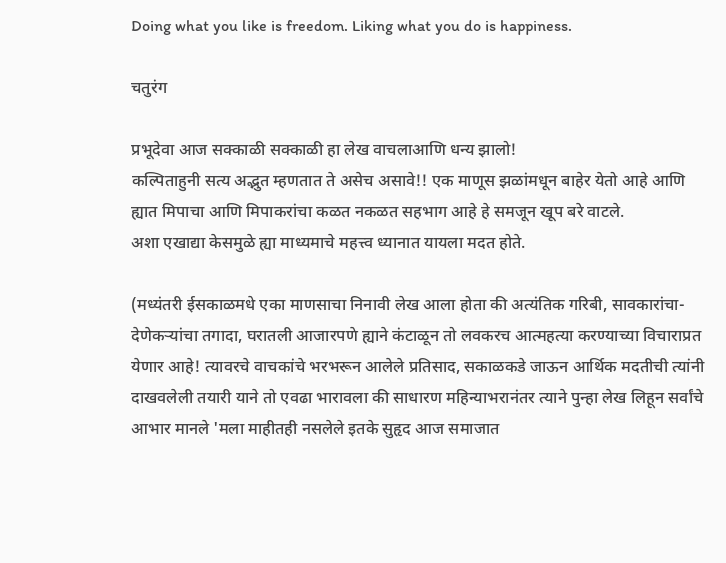Doing what you like is freedom. Liking what you do is happiness.

चतुरंग

प्रभूदेवा आज सक्काळी सक्काळी हा लेख वाचलाआणि धन्य झालो!
कल्पिताहुनी सत्य अद्भुत म्हणतात ते असेच असावे!! एक माणूस झळांमधून बाहेर येतो आहे आणि ह्यात मिपाचा आणि मिपाकरांचा कळत नकळत सहभाग आहे हे समजून खूप बरे वाटले.
अशा एखाद्या केसमुळे ह्या माध्यमाचे महत्त्व ध्यानात यायला मदत होते.

(मध्यंतरी ईसकाळमधे एका माणसाचा निनावी लेख आला होता की अत्यंतिक गरिबी, सावकारांचा-देणेकर्‍यांचा तगादा, घरातली आजारपणे ह्याने कंटाळून तो लवकरच आत्महत्या करण्याच्या विचाराप्रत येणार आहे! त्यावरचे वाचकांचे भरभरून आलेले प्रतिसाद, सकाळकडे जाऊन आर्थिक मदतीची त्यांनी दाखवलेली तयारी याने तो एवढा भारावला की साधारण महिन्याभरानंतर त्याने पुन्हा लेख लिहून सर्वांचे आभार मानले 'मला माहीतही नसलेले इतके सुहृद आज समाजात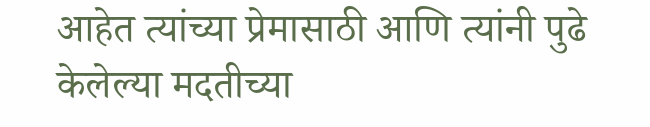आहेत त्यांच्या प्रेमासाठी आणि त्यांनी पुढे केलेल्या मदतीच्या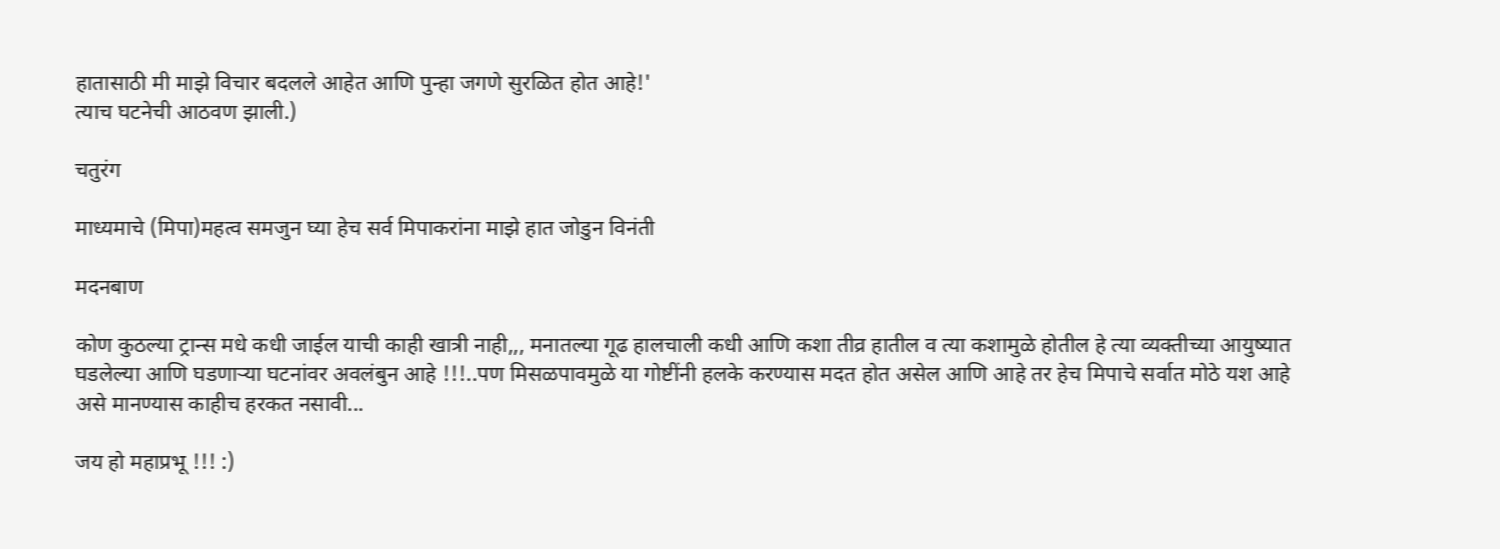हातासाठी मी माझे विचार बदलले आहेत आणि पुन्हा जगणे सुरळित होत आहे!'
त्याच घटनेची आठवण झाली.)

चतुरंग

माध्यमाचे (मिपा)महत्व समजुन घ्या हेच सर्व मिपाकरांना माझे हात जोडुन विनंती

मदनबाण

कोण कुठल्या ट्रान्स मधे कधी जाईल याची काही खात्री नाही,,, मनातल्या गूढ हालचाली कधी आणि कशा तीव्र हातील व त्या कशामुळे होतील हे त्या व्यक्तीच्या आयुष्यात घडलेल्या आणि घडणार्‍या घटनांवर अवलंबुन आहे !!!..पण मिसळपावमुळे या गोष्टींनी हलके करण्यास मदत होत असेल आणि आहे तर हेच मिपाचे सर्वात मोठे यश आहे असे मानण्यास काहीच हरकत नसावी...

जय हो महाप्रभू !!! :)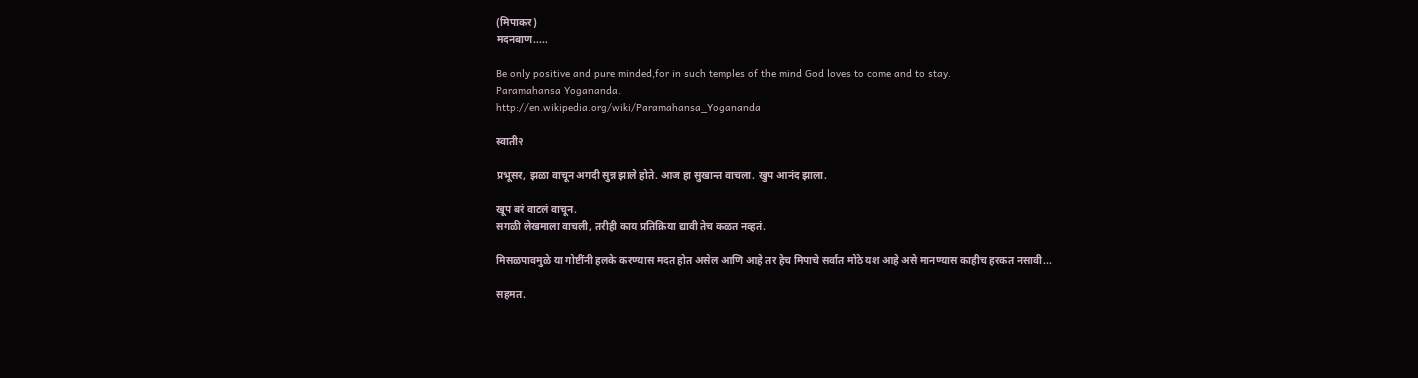(मिपाकर)
मदनबाण.....

Be only positive and pure minded,for in such temples of the mind God loves to come and to stay.
Paramahansa Yogananda.
http://en.wikipedia.org/wiki/Paramahansa_Yogananda

स्वाती२

प्रभूसर, झळा वाचून अगदी सुन्न झाले होते. आज हा सुखान्त वाचला. खुप आनंद झाला.

खूप बरं वाटलं वाचून.
सगळी लेखमाला वाचली, तरीही काय प्रतिक्रिया द्यावी तेच कळत नव्हतं.

मिसळपावमुळे या गोष्टींनी हलके करण्यास मदत होत असेल आणि आहे तर हेच मिपाचे सर्वात मोठे यश आहे असे मानण्यास काहीच हरकत नसावी...

सहमत.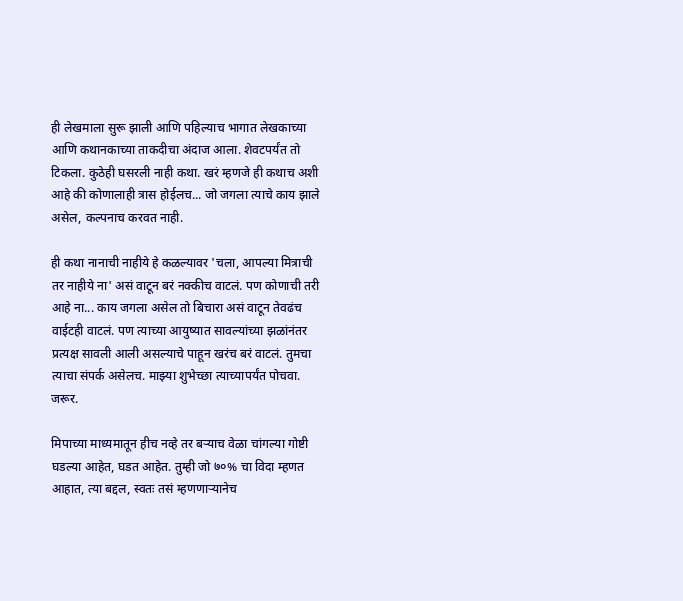ही लेखमाला सुरू झाली आणि पहिल्याच भागात लेखकाच्या आणि कथानकाच्या ताकदीचा अंदाज आला. शेवटपर्यंत तो टिकला. कुठेही घसरली नाही कथा. खरं म्हणजे ही कथाच अशी आहे की कोणालाही त्रास होईलच... जो जगला त्याचे काय झाले असेल, कल्पनाच करवत नाही.

ही कथा नानाची नाहीये हे कळल्यावर 'चला, आपल्या मित्राची तर नाहीये ना' असं वाटून बरं नक्कीच वाटलं. पण कोणाची तरी आहे ना... काय जगला असेल तो बिचारा असं वाटून तेवढंच वाईटही वाटलं. पण त्याच्या आयुष्यात सावल्यांच्या झळांनंतर प्रत्यक्ष सावली आली असल्याचे पाहून खरंच बरं वाटलं. तुमचा त्याचा संपर्क असेलच. माझ्या शुभेच्छा त्याच्यापर्यंत पोचवा. जरूर.

मिपाच्या माध्यमातून हीच नव्हे तर बर्‍याच वेळा चांगल्या गोष्टी घडल्या आहेत, घडत आहेत. तुम्ही जो ७०% चा विदा म्हणत आहात, त्या बद्दल, स्वतः तसं म्हणणार्‍यानेच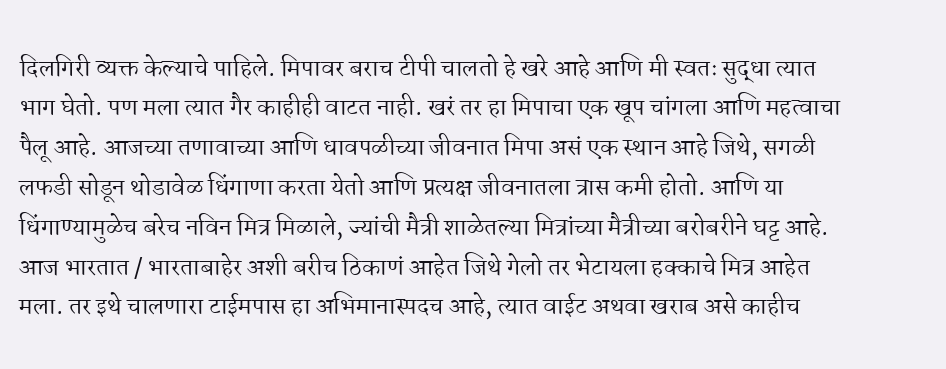दिलगिरी व्यक्त केल्याचे पाहिले. मिपावर बराच टीपी चालतो हे खरे आहे आणि मी स्वतः सुद्धा त्यात भाग घेतो. पण मला त्यात गैर काहीही वाटत नाही. खरं तर हा मिपाचा एक खूप चांगला आणि महत्वाचा पैलू आहे. आजच्या तणावाच्या आणि धावपळीच्या जीवनात मिपा असं एक स्थान आहे जिथे, सगळी लफडी सोडून थोडावेळ धिंगाणा करता येतो आणि प्रत्यक्ष जीवनातला त्रास कमी होतो. आणि या धिंगाण्यामुळेच बरेच नविन मित्र मिळाले, ज्यांची मैत्री शाळेतल्या मित्रांच्या मैत्रीच्या बरोबरीने घट्ट आहे. आज भारतात / भारताबाहेर अशी बरीच ठिकाणं आहेत जिथे गेलो तर भेटायला हक्काचे मित्र आहेत मला. तर इथे चालणारा टाईमपास हा अभिमानास्पदच आहे, त्यात वाईट अथवा खराब असे काहीच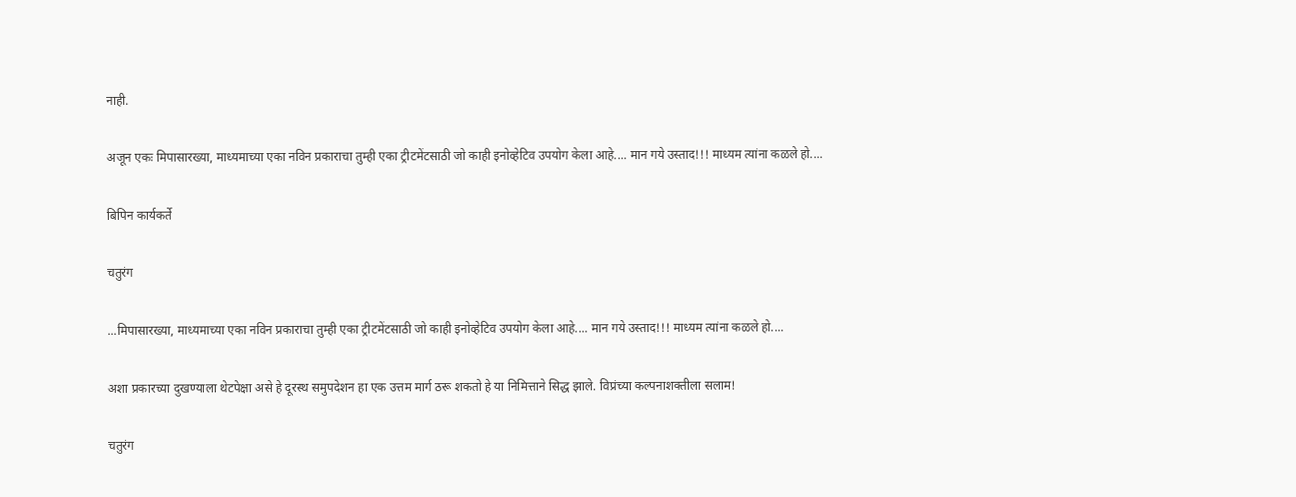नाही.

अजून एकः मिपासारख्या, माध्यमाच्या एका नविन प्रकाराचा तुम्ही एका ट्रीटमेंटसाठी जो काही इनोव्हेटिव उपयोग केला आहे.... मान गये उस्ताद!!! माध्यम त्यांना कळले हो....

बिपिन कार्यकर्ते

चतुरंग

...मिपासारख्या, माध्यमाच्या एका नविन प्रकाराचा तुम्ही एका ट्रीटमेंटसाठी जो काही इनोव्हेटिव उपयोग केला आहे.... मान गये उस्ताद!!! माध्यम त्यांना कळले हो....

अशा प्रकारच्या दुखण्याला थेटपेक्षा असे हे दूरस्थ समुपदेशन हा एक उत्तम मार्ग ठरू शकतो हे या निमित्ताने सिद्ध झाले. विप्रंच्या कल्पनाशक्तीला सलाम!

चतुरंग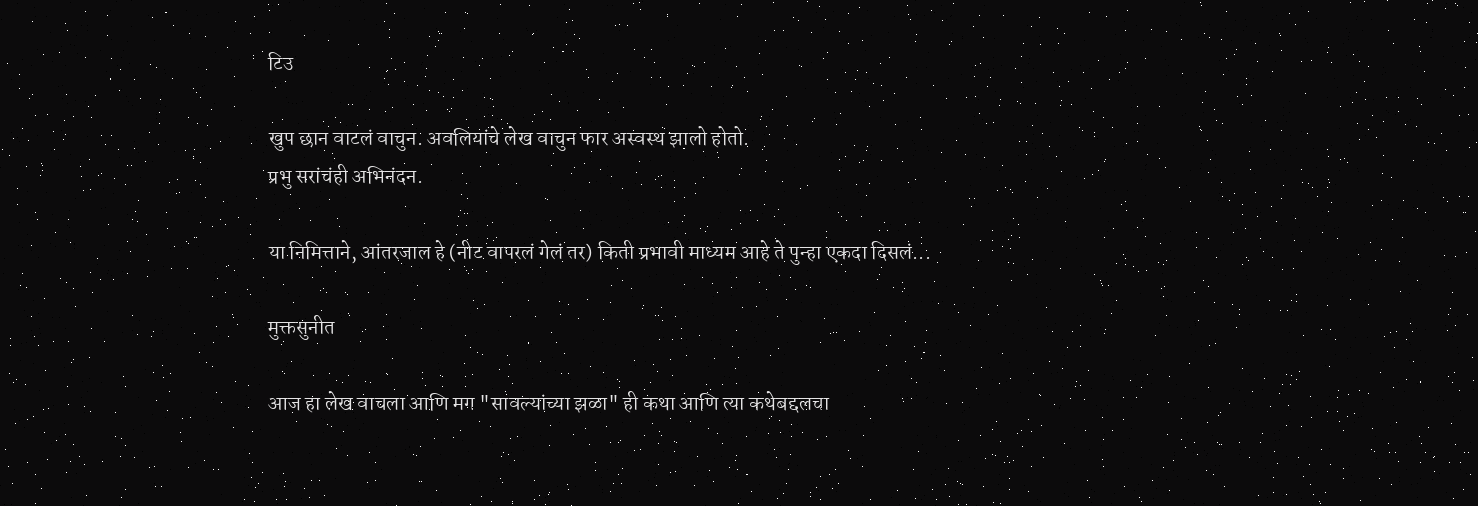टिउ

खुप छान वाटलं वाचुन. अवलियांचे लेख वाचुन फार अस्वस्थ झालो होतो.
प्रभु सरांचंही अभिनंदन.

या निमित्ताने, आंतरजाल हे (नीट वापरलं गेलं तर) किती प्रभावी माध्यम आहे ते पुन्हा एकदा दिसलं...

मुक्तसुनीत

आज हा लेख वाचला आणि मग "सावल्यांच्या झळा" ही कथा आणि त्या कथेबद्दलचा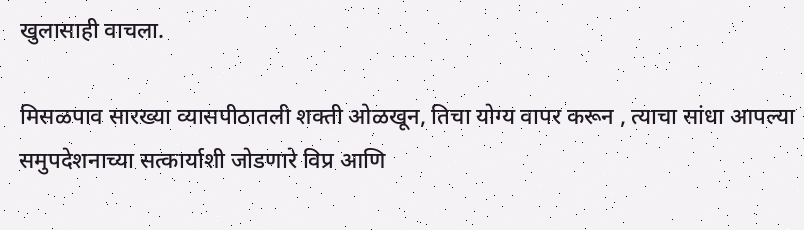खुलासाही वाचला.

मिसळपाव सारख्या व्यासपीठातली शक्ती ओळखून, तिचा योग्य वापर करून , त्याचा सांधा आपल्या समुपदेशनाच्या सत्कार्याशी जोडणारे विप्र आणि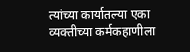त्यांच्या कार्यातल्या एका व्यक्तीच्या कर्मकहाणीला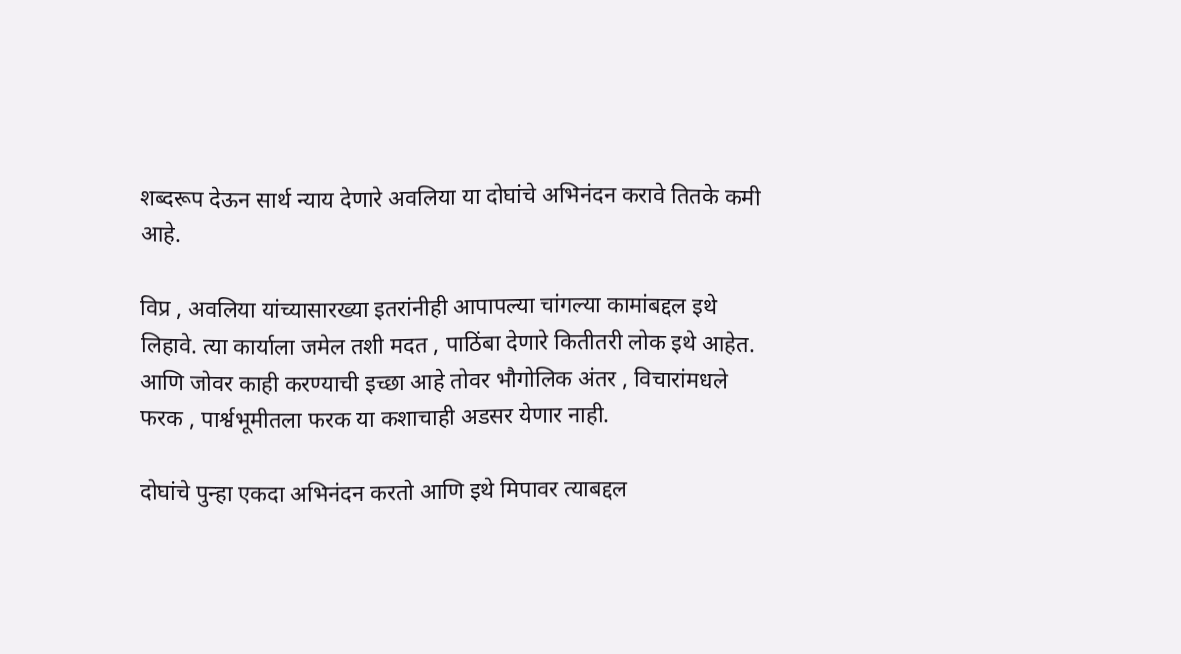शब्दरूप देऊन सार्थ न्याय देणारे अवलिया या दोघांचे अभिनंदन करावे तितके कमी आहे.

विप्र , अवलिया यांच्यासारख्या इतरांनीही आपापल्या चांगल्या कामांबद्दल इथे लिहावे. त्या कार्याला जमेल तशी मदत , पाठिंबा देणारे कितीतरी लोक इथे आहेत. आणि जोवर काही करण्याची इच्छा आहे तोवर भौगोलिक अंतर , विचारांमधले फरक , पार्श्वभूमीतला फरक या कशाचाही अडसर येणार नाही.

दोघांचे पुन्हा एकदा अभिनंदन करतो आणि इथे मिपावर त्याबद्दल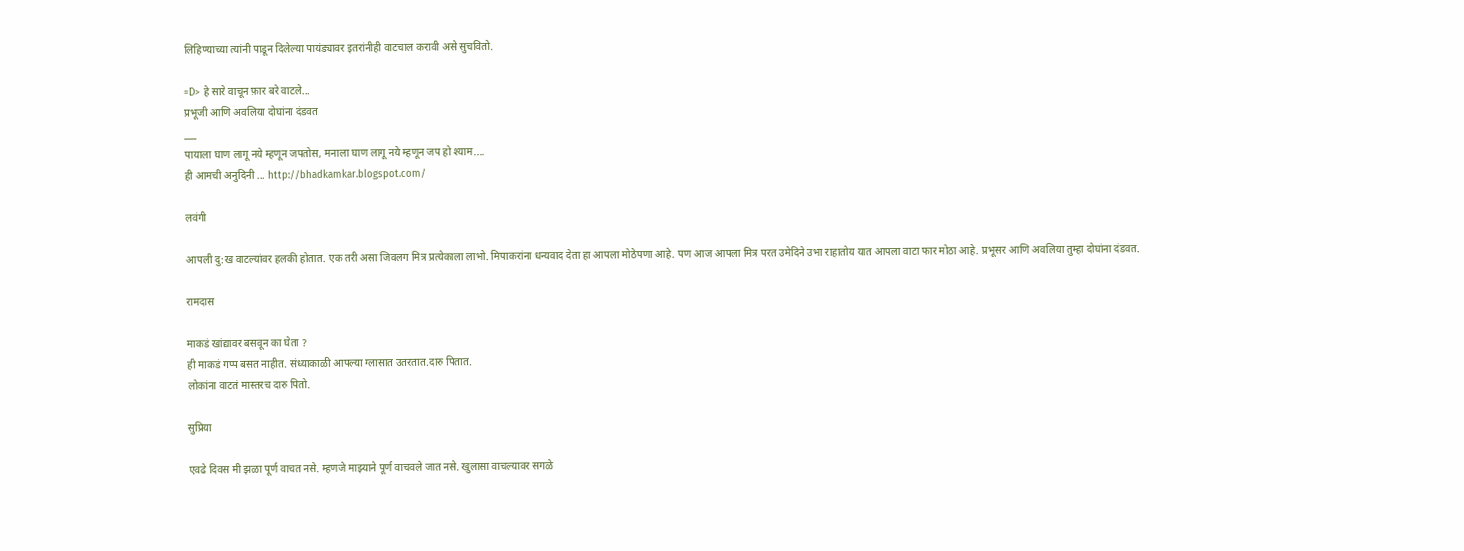लिहिण्याच्या त्यांनी पाडून दिलेल्या पायंड्यावर इतरांनीही वाटचाल करावी असे सुचवितो.

=D> हे सारे वाचून फ़ार बरे वाटले...
प्रभूजी आणि अवलिया दोघांना दंडवत
___
पायाला घाण लागू नये म्हणून जपतोस, मनाला घाण लागू नये म्हणून जप हो श्याम....
ही आमची अनुदिनी ... http://bhadkamkar.blogspot.com/

लवंगी

आपली दु:ख वाटल्यांवर हलकी होतात. एक तरी असा जिवलग मित्र प्रत्येकाला लाभो. मिपाकरांना धन्यवाद देता हा आपला मोठेपणा आहे. पण आज आपला मित्र परत उमेदिने उभा राहातोय यात आपला वाटा फार मोठा आहे. प्रभूसर आणि अवलिया तुम्हा दोघांना दंडवत.

रामदास

माकडं खांद्यावर बसवून का घेता ?
ही माकडं गप्प बसत नाहीत. संध्याकाळी आपल्या ग्लासात उतरतात.दारु पितात.
लोकांना वाटतं मास्तरच दारु पितो.

सुप्रिया

एवढे दिवस मी झळा पूर्ण वाचत नसे. म्हणजे माझ्याने पूर्ण वाचवले जात नसे. खुलासा वाचल्यावर सगळे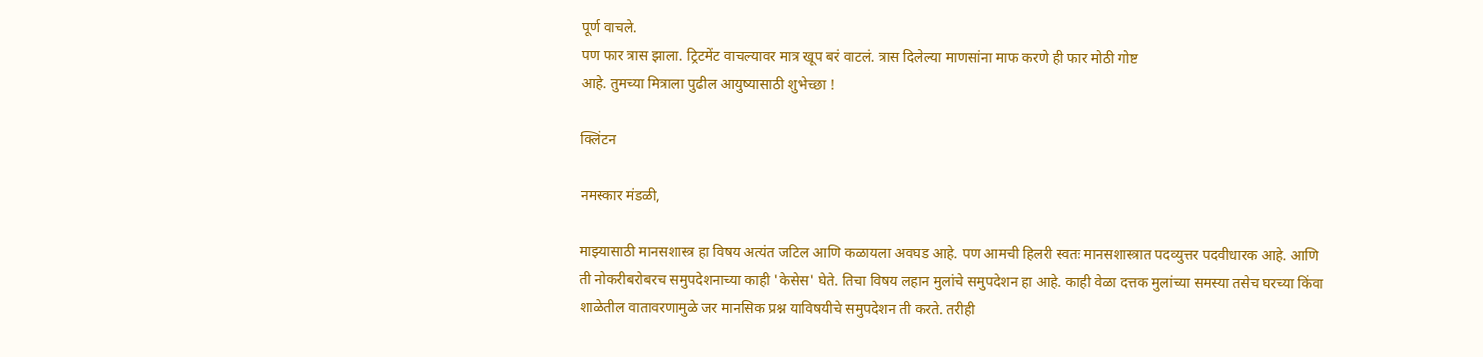पूर्ण वाचले.
पण फार त्रास झाला. ट्रिटमेंट वाचल्यावर मात्र खूप बरं वाटलं. त्रास दिलेल्या माणसांना माफ करणे ही फार मोठी गोष्ट
आहे. तुमच्या मित्राला पुढील आयुष्यासाठी शुभेच्छा !

क्लिंटन

नमस्कार मंडळी,

माझ्यासाठी मानसशास्त्र हा विषय अत्यंत जटिल आणि कळायला अवघड आहे. पण आमची हिलरी स्वतः मानसशास्त्रात पदव्युत्तर पदवीधारक आहे. आणि ती नोकरीबरोबरच समुपदेशनाच्या काही 'केसेस' घेते. तिचा विषय लहान मुलांचे समुपदेशन हा आहे. काही वेळा दत्तक मुलांच्या समस्या तसेच घरच्या किंवा शाळेतील वातावरणामुळे जर मानसिक प्रश्न याविषयीचे समुपदेशन ती करते. तरीही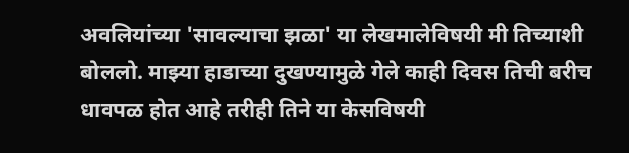अवलियांच्या 'सावल्याचा झळा' या लेखमालेविषयी मी तिच्याशी बोललो. माझ्या हाडाच्या दुखण्यामुळे गेले काही दिवस तिची बरीच धावपळ होत आहे तरीही तिने या केसविषयी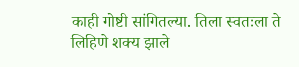काही गोष्टी सांगितल्या. तिला स्वतःला ते लिहिणे शक्य झाले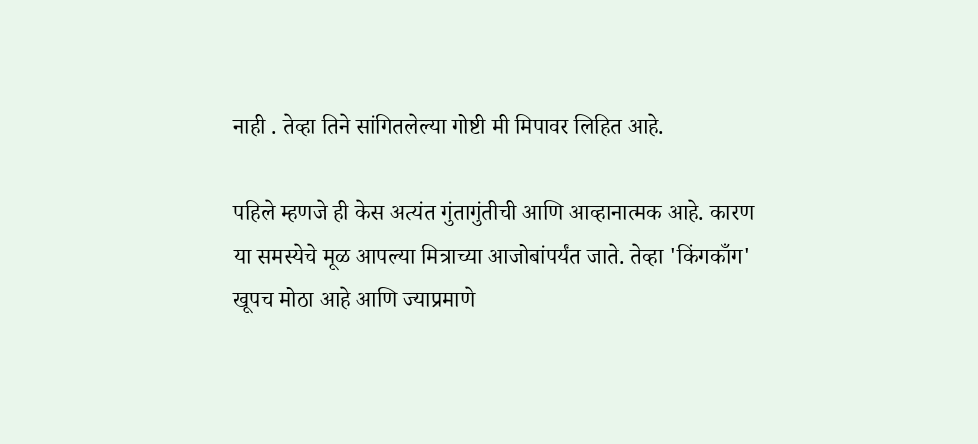नाही . तेव्हा तिने सांगितलेल्या गोष्टी मी मिपावर लिहित आहे.

पहिले म्हणजे ही केस अत्यंत गुंतागुंतीची आणि आव्हानात्मक आहे. कारण या समस्येचे मूळ आपल्या मित्राच्या आजोबांपर्यंत जाते. तेव्हा 'किंगकाँग' खूपच मोठा आहे आणि ज्याप्रमाणे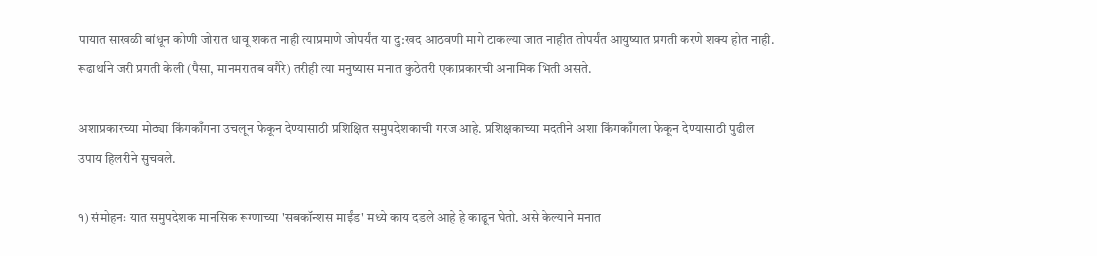पायात साखळी बांधून कोणी जोरात धावू शकत नाही त्याप्रमाणे जोपर्यंत या दु:खद आठवणी मागे टाकल्या जात नाहीत तोपर्यंत आयुष्यात प्रगती करणे शक्य होत नाही. रूढार्थाने जरी प्रगती केली (पैसा, मानमरातब वगैरे) तरीही त्या मनुष्यास मनात कुठेतरी एकाप्रकारची अनामिक भिती असते.

अशाप्रकारच्या मोठ्या किंगकाँगना उचलून फेकून देण्यासाठी प्रशिक्षित समुपदेशकाची गरज आहे. प्रशिक्षकाच्या मदतीने अशा किंगकाँगला फेकून देण्यासाठी पुढील उपाय हिलरीने सुचवले.

१) संमोहनः यात समुपदेशक मानसिक रूग्णाच्या 'सबकॉन्शस माईंड' मध्ये काय दडले आहे हे काढून घेतो. असे केल्याने मनात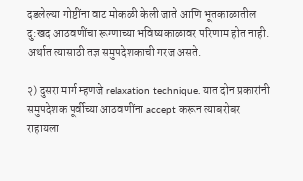दडलेल्या गोष्टींना वाट मोकळी केली जाते आणि भूतकाळातील दु:खद आठवणींचा रूग्णाच्या भविष्यकाळावर परिणाम होत नाही. अर्थात त्यासाठी तज्ञ समुपदेशकाची गरज असते.

२) दुसरा मार्ग म्हणजे relaxation technique. यात दोन प्रकारांनी समुपदेशक पूर्वीच्या आठवणींना accept करून त्याबरोबर राहायला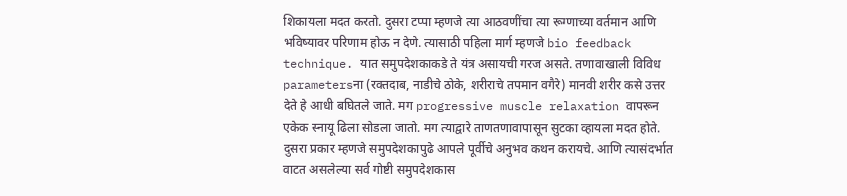शिकायला मदत करतो. दुसरा टप्पा म्हणजे त्या आठवणींचा त्या रूग्णाच्या वर्तमान आणि भविष्यावर परिणाम होऊ न देणे. त्यासाठी पहिला मार्ग म्हणजे bio feedback technique. यात समुपदेशकाकडे ते यंत्र असायची गरज असते. तणावाखाली विविध parametersना (रक्तदाब, नाडीचे ठोके, शरीराचे तपमान वगैरे) मानवी शरीर कसे उत्तर देते हे आधी बघितले जाते. मग progressive muscle relaxation वापरून एकेक स्नायू ढिला सोडला जातो. मग त्याद्वारे ताणतणावापासून सुटका व्हायला मदत होते. दुसरा प्रकार म्हणजे समुपदेशकापुढे आपले पूर्वीचे अनुभव कथन करायचे. आणि त्यासंदर्भात वाटत असलेल्या सर्व गोष्टी समुपदेशकास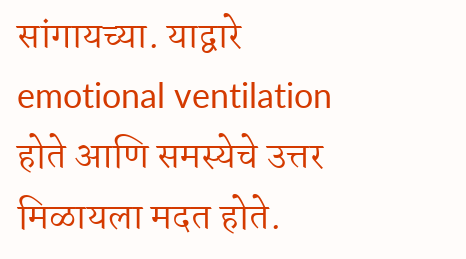सांगायच्या. याद्वारे emotional ventilation होते आणि समस्येचे उत्तर मिळायला मदत होते.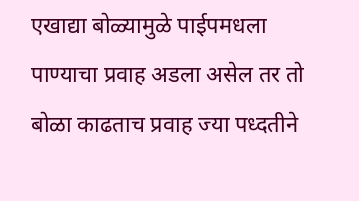एखाद्या बोळ्यामुळे पाईपमधला पाण्याचा प्रवाह अडला असेल तर तो बोळा काढताच प्रवाह ज्या पध्दतीने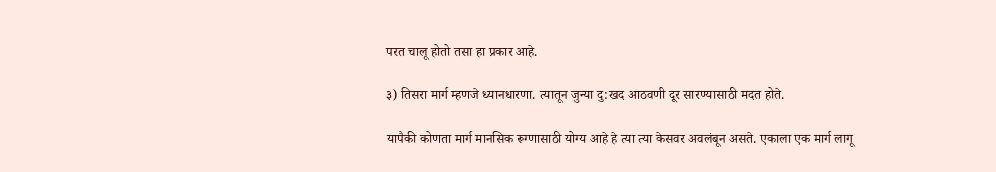परत चालू होतो तसा हा प्रकार आहे.

३) तिसरा मार्ग म्हणजे ध्यानधारणा. त्यातून जुन्या दु:खद आठवणी दूर सारण्यासाठी मदत होते.

यापैकी कोणता मार्ग मानसिक रूग्णासाठी योग्य आहे हे त्या त्या केसवर अवलंबून असते. एकाला एक मार्ग लागू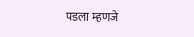पडला म्हणजे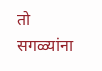तो सगळ्यांना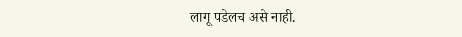लागू पडेलच असे नाही.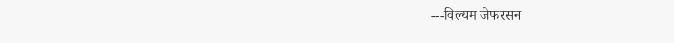---विल्यम जेफरसन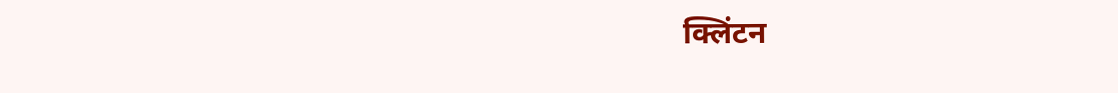क्लिंटन